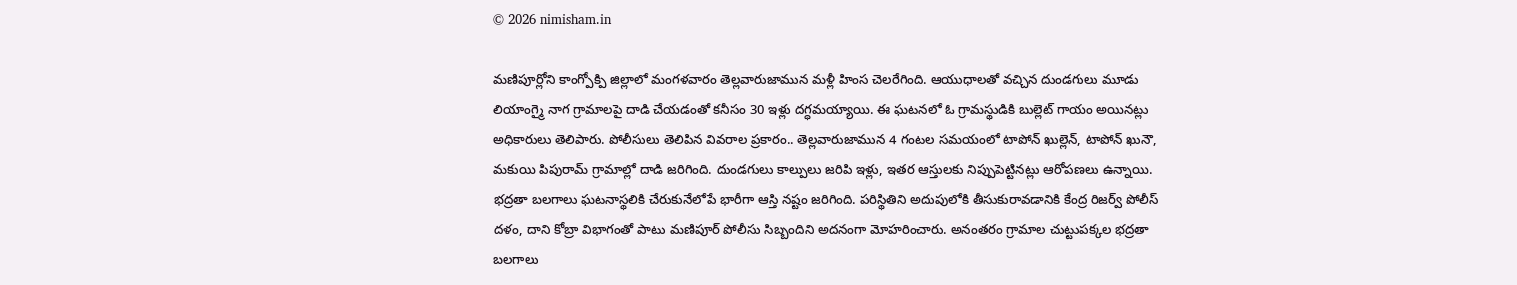© 2026 nimisham.in

మణిపూర్లోని కాంగ్పోక్పి జిల్లాలో మంగళవారం తెల్లవారుజామున మళ్లీ హింస చెలరేగింది. ఆయుధాలతో వచ్చిన దుండగులు మూడు లియాంగ్మై నాగ గ్రామాలపై దాడి చేయడంతో కనీసం 30 ఇళ్లు దగ్ధమయ్యాయి. ఈ ఘటనలో ఓ గ్రామస్థుడికి బుల్లెట్ గాయం అయినట్లు అధికారులు తెలిపారు. పోలీసులు తెలిపిన వివరాల ప్రకారం.. తెల్లవారుజామున 4 గంటల సమయంలో టాపోన్ ఖుల్లెన్, టాపోన్ ఖునౌ, మకుయి పిపురామ్ గ్రామాల్లో దాడి జరిగింది. దుండగులు కాల్పులు జరిపి ఇళ్లు, ఇతర ఆస్తులకు నిప్పుపెట్టినట్లు ఆరోపణలు ఉన్నాయి. భద్రతా బలగాలు ఘటనాస్థలికి చేరుకునేలోపే భారీగా ఆస్తి నష్టం జరిగింది. పరిస్థితిని అదుపులోకి తీసుకురావడానికి కేంద్ర రిజర్వ్ పోలీస్ దళం, దాని కోబ్రా విభాగంతో పాటు మణిపూర్ పోలీసు సిబ్బందిని అదనంగా మోహరించారు. అనంతరం గ్రామాల చుట్టుపక్కల భద్రతా బలగాలు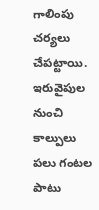గాలింపు చర్యలు చేపట్టాయి. ఇరువైపుల నుంచి కాల్పులు పలు గంటల పాటు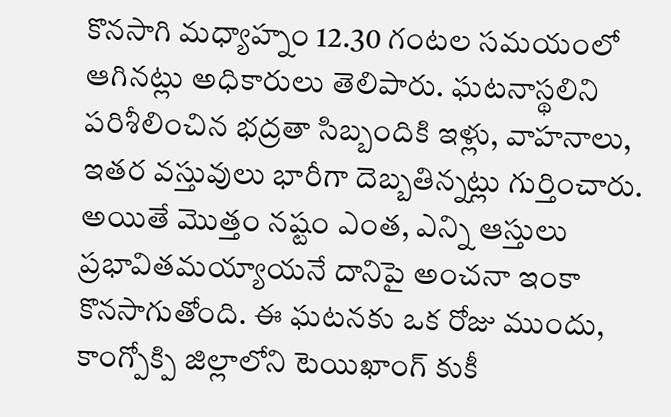కొనసాగి మధ్యాహ్నం 12.30 గంటల సమయంలో ఆగినట్లు అధికారులు తెలిపారు. ఘటనాస్థలిని పరిశీలించిన భద్రతా సిబ్బందికి ఇళ్లు, వాహనాలు, ఇతర వస్తువులు భారీగా దెబ్బతిన్నట్లు గుర్తించారు. అయితే మొత్తం నష్టం ఎంత, ఎన్ని ఆస్తులు ప్రభావితమయ్యాయనే దానిపై అంచనా ఇంకా కొనసాగుతోంది. ఈ ఘటనకు ఒక రోజు ముందు, కాంగ్పోక్పి జిల్లాలోని టెయిఖాంగ్ కుకీ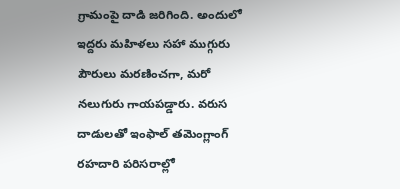గ్రామంపై దాడి జరిగింది. అందులో ఇద్దరు మహిళలు సహా ముగ్గురు పౌరులు మరణించగా, మరో నలుగురు గాయపడ్డారు. వరుస దాడులతో ఇంఫాల్ తమెంగ్లాంగ్ రహదారి పరిసరాల్లో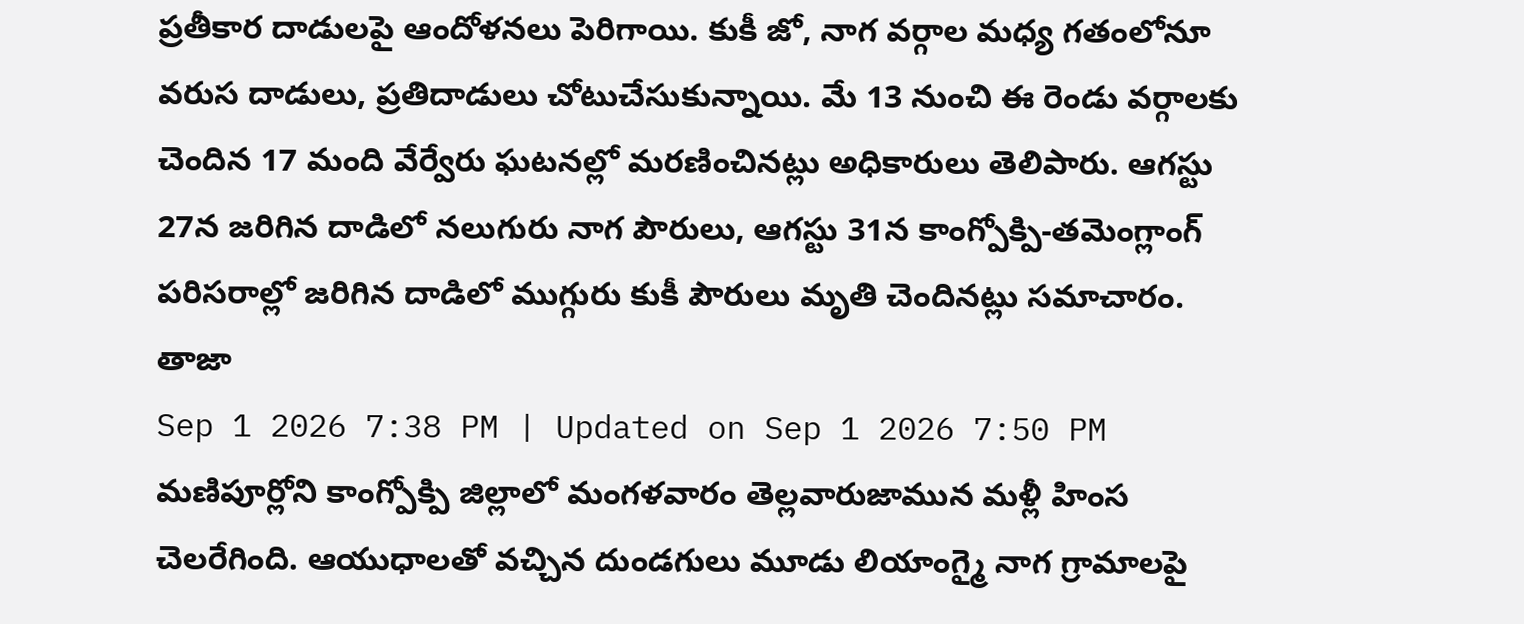ప్రతీకార దాడులపై ఆందోళనలు పెరిగాయి. కుకీ జో, నాగ వర్గాల మధ్య గతంలోనూ వరుస దాడులు, ప్రతిదాడులు చోటుచేసుకున్నాయి. మే 13 నుంచి ఈ రెండు వర్గాలకు చెందిన 17 మంది వేర్వేరు ఘటనల్లో మరణించినట్లు అధికారులు తెలిపారు. ఆగస్టు 27న జరిగిన దాడిలో నలుగురు నాగ పౌరులు, ఆగస్టు 31న కాంగ్పోక్పి-తమెంగ్లాంగ్ పరిసరాల్లో జరిగిన దాడిలో ముగ్గురు కుకీ పౌరులు మృతి చెందినట్లు సమాచారం. తాజా
Sep 1 2026 7:38 PM | Updated on Sep 1 2026 7:50 PM
మణిపూర్లోని కాంగ్పోక్పి జిల్లాలో మంగళవారం తెల్లవారుజామున మళ్లీ హింస చెలరేగింది. ఆయుధాలతో వచ్చిన దుండగులు మూడు లియాంగ్మై నాగ గ్రామాలపై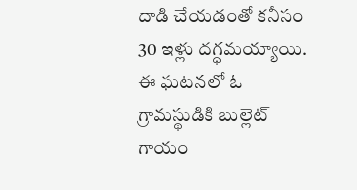దాడి చేయడంతో కనీసం 30 ఇళ్లు దగ్ధమయ్యాయి. ఈ ఘటనలో ఓ గ్రామస్థుడికి బుల్లెట్ గాయం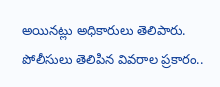అయినట్లు అధికారులు తెలిపారు.
పోలీసులు తెలిపిన వివరాల ప్రకారం..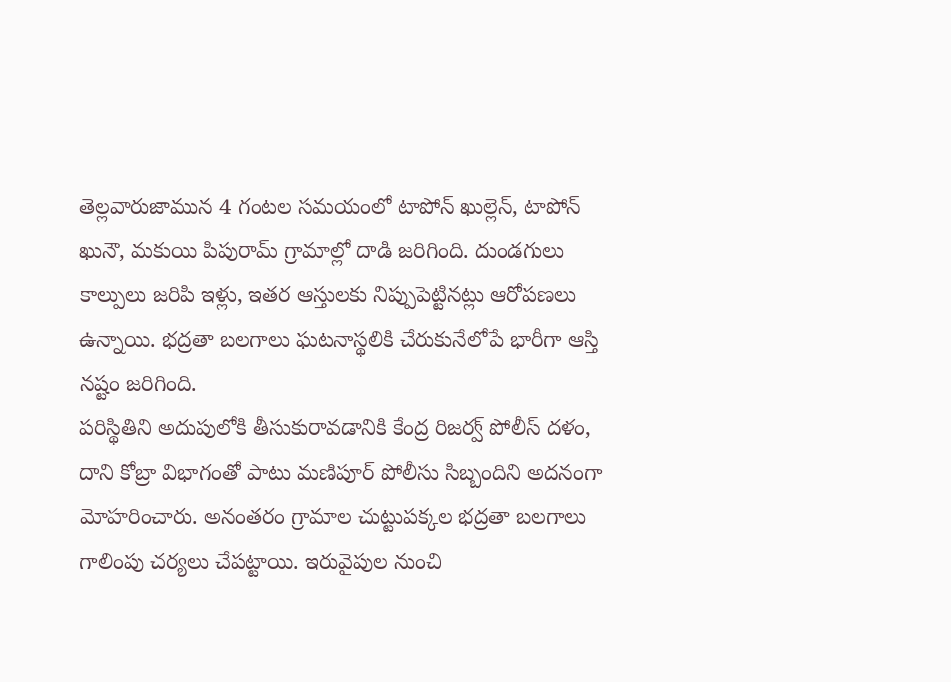తెల్లవారుజామున 4 గంటల సమయంలో టాపోన్ ఖుల్లెన్, టాపోన్ ఖునౌ, మకుయి పిపురామ్ గ్రామాల్లో దాడి జరిగింది. దుండగులు కాల్పులు జరిపి ఇళ్లు, ఇతర ఆస్తులకు నిప్పుపెట్టినట్లు ఆరోపణలు ఉన్నాయి. భద్రతా బలగాలు ఘటనాస్థలికి చేరుకునేలోపే భారీగా ఆస్తి నష్టం జరిగింది.
పరిస్థితిని అదుపులోకి తీసుకురావడానికి కేంద్ర రిజర్వ్ పోలీస్ దళం, దాని కోబ్రా విభాగంతో పాటు మణిపూర్ పోలీసు సిబ్బందిని అదనంగా మోహరించారు. అనంతరం గ్రామాల చుట్టుపక్కల భద్రతా బలగాలు గాలింపు చర్యలు చేపట్టాయి. ఇరువైపుల నుంచి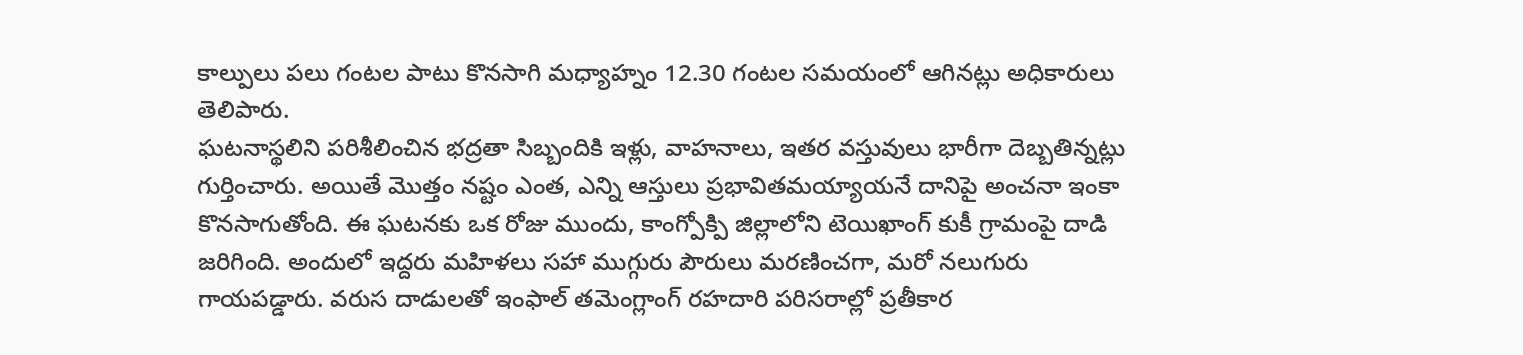కాల్పులు పలు గంటల పాటు కొనసాగి మధ్యాహ్నం 12.30 గంటల సమయంలో ఆగినట్లు అధికారులు తెలిపారు.
ఘటనాస్థలిని పరిశీలించిన భద్రతా సిబ్బందికి ఇళ్లు, వాహనాలు, ఇతర వస్తువులు భారీగా దెబ్బతిన్నట్లు గుర్తించారు. అయితే మొత్తం నష్టం ఎంత, ఎన్ని ఆస్తులు ప్రభావితమయ్యాయనే దానిపై అంచనా ఇంకా కొనసాగుతోంది. ఈ ఘటనకు ఒక రోజు ముందు, కాంగ్పోక్పి జిల్లాలోని టెయిఖాంగ్ కుకీ గ్రామంపై దాడి జరిగింది. అందులో ఇద్దరు మహిళలు సహా ముగ్గురు పౌరులు మరణించగా, మరో నలుగురు గాయపడ్డారు. వరుస దాడులతో ఇంఫాల్ తమెంగ్లాంగ్ రహదారి పరిసరాల్లో ప్రతీకార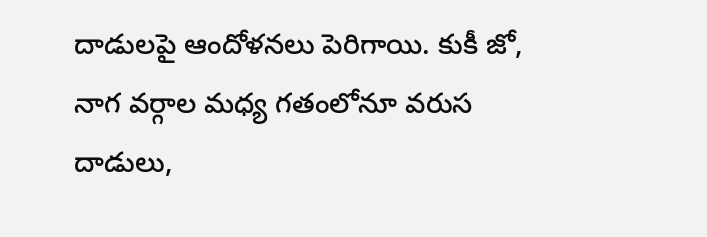దాడులపై ఆందోళనలు పెరిగాయి. కుకీ జో, నాగ వర్గాల మధ్య గతంలోనూ వరుస దాడులు,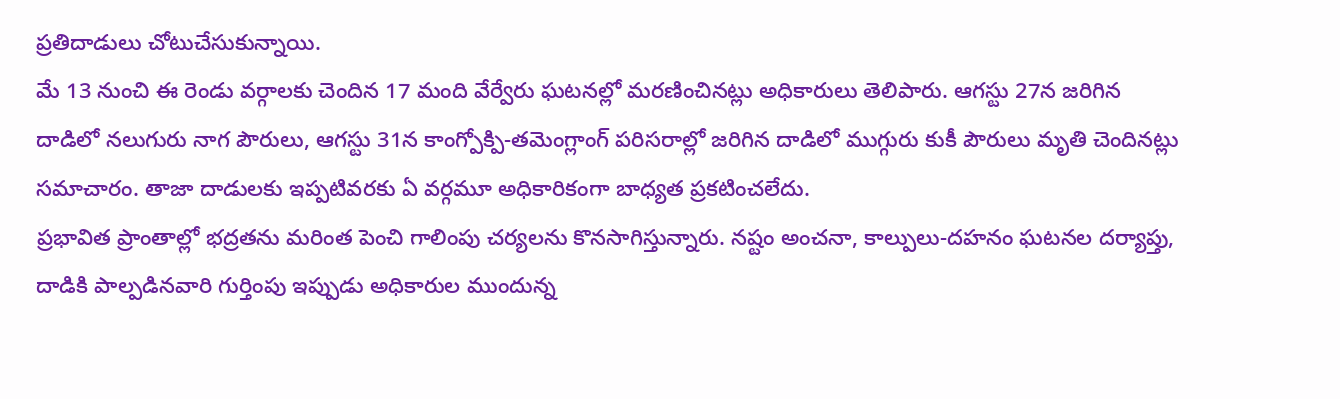ప్రతిదాడులు చోటుచేసుకున్నాయి.
మే 13 నుంచి ఈ రెండు వర్గాలకు చెందిన 17 మంది వేర్వేరు ఘటనల్లో మరణించినట్లు అధికారులు తెలిపారు. ఆగస్టు 27న జరిగిన దాడిలో నలుగురు నాగ పౌరులు, ఆగస్టు 31న కాంగ్పోక్పి-తమెంగ్లాంగ్ పరిసరాల్లో జరిగిన దాడిలో ముగ్గురు కుకీ పౌరులు మృతి చెందినట్లు సమాచారం. తాజా దాడులకు ఇప్పటివరకు ఏ వర్గమూ అధికారికంగా బాధ్యత ప్రకటించలేదు.
ప్రభావిత ప్రాంతాల్లో భద్రతను మరింత పెంచి గాలింపు చర్యలను కొనసాగిస్తున్నారు. నష్టం అంచనా, కాల్పులు-దహనం ఘటనల దర్యాప్తు, దాడికి పాల్పడినవారి గుర్తింపు ఇప్పుడు అధికారుల ముందున్న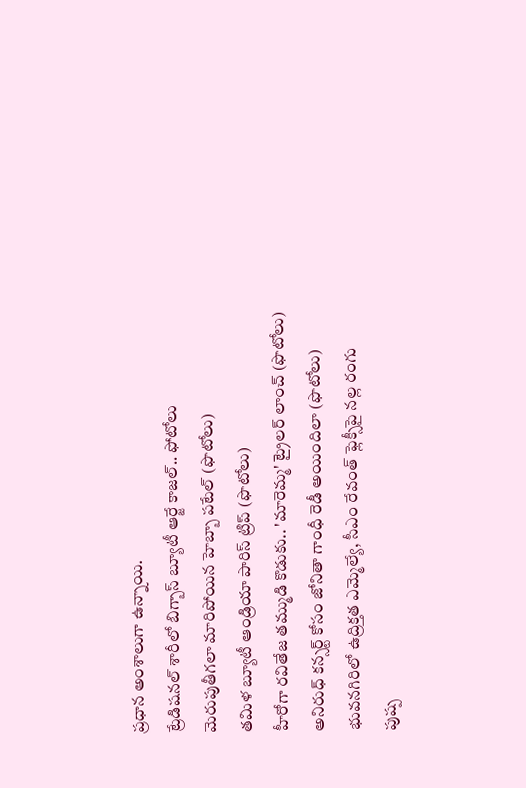ప్రధాన అంశాలుగా ఉన్నాయి.
ట్రేడిషనల్ శారీలో బిగ్బాస్ బ్యూటీ ఆర్జే కాజల్.. ఫోటోలు
మెరుపుతీగలా మారిపోయిన హెబ్బా పటేల్ (ఫొటోలు)
తమిళ బ్యూటీ ఆండ్రియా పారిస్ ట్రిప్ (ఫొటోలు)
హీరోగా రవితేజ తమ్ముడి కొడుకు.. 'మారెమ్మ' ట్రైలర్ లాంచ్ (ఫొటోలు)
అనిరుధ్ కన్సర్ట్ కోసం జోనితా గాంధీ రెడీ అయిందిలా (ఫొటోలు)
భువనగిరిలో ఉద్రిక్తత ఎమ్మెల్యే, సీఎం రేవంత్ ఫ్లెక్సీపై నల్ల రంగు
పుష్ప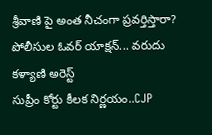శ్రీవాణి పై అంత నీచంగా ప్రవర్తిస్తారా? పోలీసుల ఓవర్ యాక్షన్... వరుదు కళ్యాణి అరెస్ట్
సుప్రీం కోర్టు కీలక నిర్ణయం..CJP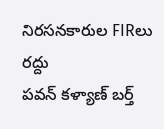నిరసనకారుల FIRలు రద్దు
పవన్ కళ్యాణ్ బర్త్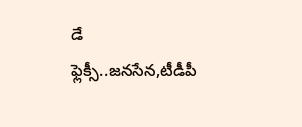డే ఫ్లెక్సీ..జనసేన,టీడీపీ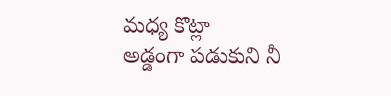మధ్య కొట్లా
అడ్డంగా పడుకుని నీ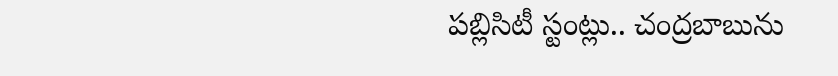పబ్లిసిటీ స్టంట్లు.. చంద్రబాబును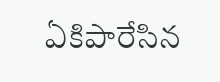ఏకిపారేసిన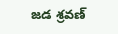జడ శ్రవణ్